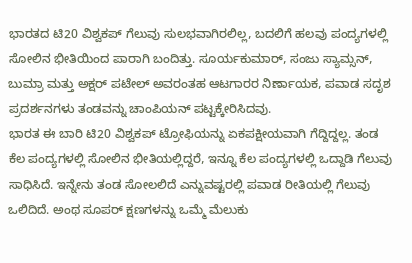ಭಾರತದ ಟಿ20 ವಿಶ್ವಕಪ್ ಗೆಲುವು ಸುಲಭವಾಗಿರಲಿಲ್ಲ, ಬದಲಿಗೆ ಹಲವು ಪಂದ್ಯಗಳಲ್ಲಿ ಸೋಲಿನ ಭೀತಿಯಿಂದ ಪಾರಾಗಿ ಬಂದಿತ್ತು. ಸೂರ್ಯಕುಮಾರ್, ಸಂಜು ಸ್ಯಾಮ್ಸನ್, ಬುಮ್ರಾ ಮತ್ತು ಅಕ್ಷರ್ ಪಟೇಲ್ ಅವರಂತಹ ಆಟಗಾರರ ನಿರ್ಣಾಯಕ, ಪವಾಡ ಸದೃಶ ಪ್ರದರ್ಶನಗಳು ತಂಡವನ್ನು ಚಾಂಪಿಯನ್ ಪಟ್ಟಕ್ಕೇರಿಸಿದವು.
ಭಾರತ ಈ ಬಾರಿ ಟಿ20 ವಿಶ್ವಕಪ್ ಟ್ರೋಫಿಯನ್ನು ಏಕಪಕ್ಷೀಯವಾಗಿ ಗೆದ್ದಿದ್ದಲ್ಲ. ತಂಡ ಕೆಲ ಪಂದ್ಯಗಳಲ್ಲಿ ಸೋಲಿನ ಭೀತಿಯಲ್ಲಿದ್ದರೆ, ಇನ್ನೂ ಕೆಲ ಪಂದ್ಯಗಳಲ್ಲಿ ಒದ್ದಾಡಿ ಗೆಲುವು ಸಾಧಿಸಿದೆ. ಇನ್ನೇನು ತಂಡ ಸೋಲಲಿದೆ ಎನ್ನುವಷ್ಟರಲ್ಲಿ ಪವಾಡ ರೀತಿಯಲ್ಲಿ ಗೆಲುವು ಒಲಿದಿದೆ. ಅಂಥ ಸೂಪರ್ ಕ್ಷಣಗಳನ್ನು ಒಮ್ಮೆ ಮೆಲುಕು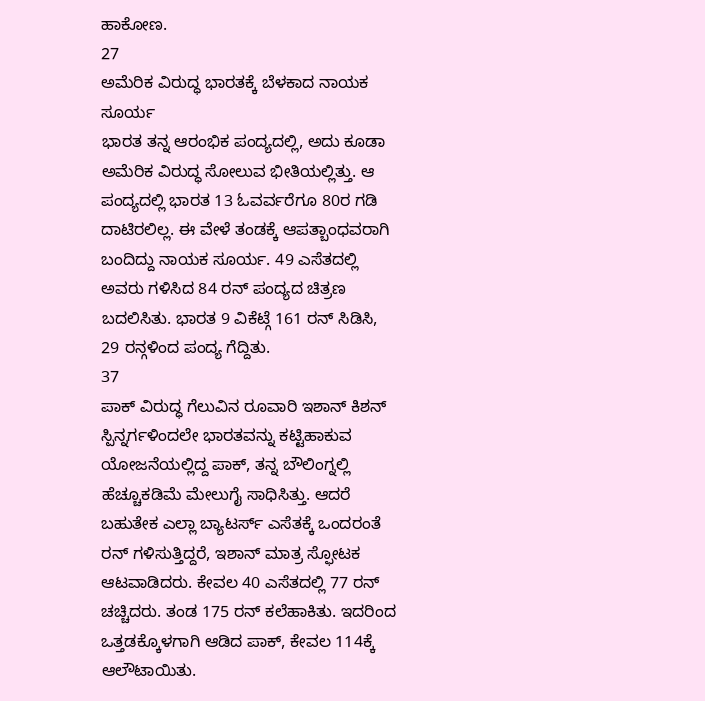ಹಾಕೋಣ.
27
ಅಮೆರಿಕ ವಿರುದ್ಧ ಭಾರತಕ್ಕೆ ಬೆಳಕಾದ ನಾಯಕ ಸೂರ್ಯ
ಭಾರತ ತನ್ನ ಆರಂಭಿಕ ಪಂದ್ಯದಲ್ಲಿ, ಅದು ಕೂಡಾ ಅಮೆರಿಕ ವಿರುದ್ಧ ಸೋಲುವ ಭೀತಿಯಲ್ಲಿತ್ತು. ಆ ಪಂದ್ಯದಲ್ಲಿ ಭಾರತ 13 ಓವರ್ವರೆಗೂ 80ರ ಗಡಿ ದಾಟಿರಲಿಲ್ಲ. ಈ ವೇಳೆ ತಂಡಕ್ಕೆ ಆಪತ್ಬಾಂಧವರಾಗಿ ಬಂದಿದ್ದು ನಾಯಕ ಸೂರ್ಯ. 49 ಎಸೆತದಲ್ಲಿ ಅವರು ಗಳಿಸಿದ 84 ರನ್ ಪಂದ್ಯದ ಚಿತ್ರಣ ಬದಲಿಸಿತು. ಭಾರತ 9 ವಿಕೆಟ್ಗೆ 161 ರನ್ ಸಿಡಿಸಿ, 29 ರನ್ಗಳಿಂದ ಪಂದ್ಯ ಗೆದ್ದಿತು.
37
ಪಾಕ್ ವಿರುದ್ಧ ಗೆಲುವಿನ ರೂವಾರಿ ಇಶಾನ್ ಕಿಶನ್
ಸ್ಪಿನ್ನರ್ಗಳಿಂದಲೇ ಭಾರತವನ್ನು ಕಟ್ಟಿಹಾಕುವ ಯೋಜನೆಯಲ್ಲಿದ್ದ ಪಾಕ್, ತನ್ನ ಬೌಲಿಂಗ್ನಲ್ಲಿ ಹೆಚ್ಚೂಕಡಿಮೆ ಮೇಲುಗೈ ಸಾಧಿಸಿತ್ತು. ಆದರೆ ಬಹುತೇಕ ಎಲ್ಲಾ ಬ್ಯಾಟರ್ಸ್ ಎಸೆತಕ್ಕೆ ಒಂದರಂತೆ ರನ್ ಗಳಿಸುತ್ತಿದ್ದರೆ, ಇಶಾನ್ ಮಾತ್ರ ಸ್ಫೋಟಕ ಆಟವಾಡಿದರು. ಕೇವಲ 40 ಎಸೆತದಲ್ಲಿ 77 ರನ್ ಚಚ್ಚಿದರು. ತಂಡ 175 ರನ್ ಕಲೆಹಾಕಿತು. ಇದರಿಂದ ಒತ್ತಡಕ್ಕೊಳಗಾಗಿ ಆಡಿದ ಪಾಕ್, ಕೇವಲ 114ಕ್ಕೆ ಆಲೌಟಾಯಿತು.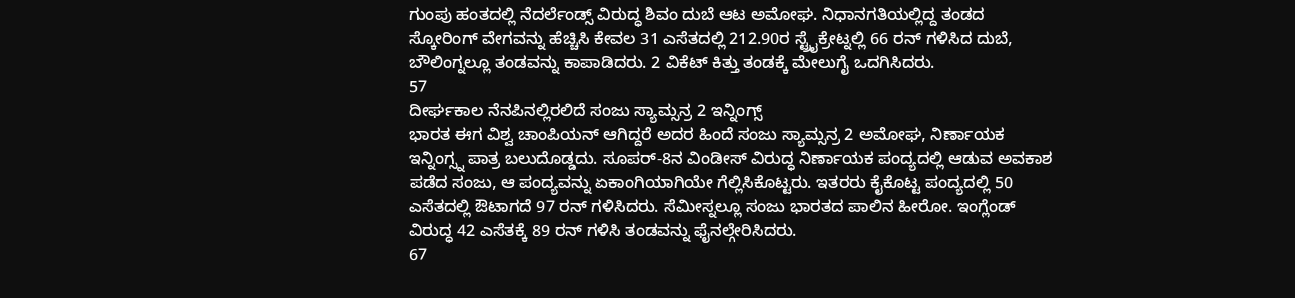ಗುಂಪು ಹಂತದಲ್ಲಿ ನೆದರ್ಲೆಂಡ್ಸ್ ವಿರುದ್ಧ ಶಿವಂ ದುಬೆ ಆಟ ಅಮೋಘ. ನಿಧಾನಗತಿಯಲ್ಲಿದ್ದ ತಂಡದ ಸ್ಕೋರಿಂಗ್ ವೇಗವನ್ನು ಹೆಚ್ಚಿಸಿ ಕೇವಲ 31 ಎಸೆತದಲ್ಲಿ 212.90ರ ಸ್ಟ್ರೈಕ್ರೇಟ್ನಲ್ಲಿ 66 ರನ್ ಗಳಿಸಿದ ದುಬೆ, ಬೌಲಿಂಗ್ನಲ್ಲೂ ತಂಡವನ್ನು ಕಾಪಾಡಿದರು. 2 ವಿಕೆಟ್ ಕಿತ್ತು ತಂಡಕ್ಕೆ ಮೇಲುಗೈ ಒದಗಿಸಿದರು.
57
ದೀರ್ಘಕಾಲ ನೆನಪಿನಲ್ಲಿರಲಿದೆ ಸಂಜು ಸ್ಯಾಮ್ಸನ್ರ 2 ಇನ್ನಿಂಗ್ಸ್
ಭಾರತ ಈಗ ವಿಶ್ವ ಚಾಂಪಿಯನ್ ಆಗಿದ್ದರೆ ಅದರ ಹಿಂದೆ ಸಂಜು ಸ್ಯಾಮ್ಸನ್ರ 2 ಅಮೋಘ, ನಿರ್ಣಾಯಕ ಇನ್ನಿಂಗ್ಸ್ನ ಪಾತ್ರ ಬಲುದೊಡ್ಡದು. ಸೂಪರ್-8ನ ವಿಂಡೀಸ್ ವಿರುದ್ಧ ನಿರ್ಣಾಯಕ ಪಂದ್ಯದಲ್ಲಿ ಆಡುವ ಅವಕಾಶ ಪಡೆದ ಸಂಜು, ಆ ಪಂದ್ಯವನ್ನು ಏಕಾಂಗಿಯಾಗಿಯೇ ಗೆಲ್ಲಿಸಿಕೊಟ್ಟರು. ಇತರರು ಕೈಕೊಟ್ಟ ಪಂದ್ಯದಲ್ಲಿ 50 ಎಸೆತದಲ್ಲಿ ಔಟಾಗದೆ 97 ರನ್ ಗಳಿಸಿದರು. ಸೆಮೀಸ್ನಲ್ಲೂ ಸಂಜು ಭಾರತದ ಪಾಲಿನ ಹೀರೋ. ಇಂಗ್ಲೆಂಡ್ ವಿರುದ್ಧ 42 ಎಸೆತಕ್ಕೆ 89 ರನ್ ಗಳಿಸಿ ತಂಡವನ್ನು ಫೈನಲ್ಗೇರಿಸಿದರು.
67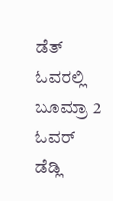ಡೆತ್ ಓವರಲ್ಲಿ ಬೂಮ್ರಾ 2 ಓವರ್ ಡೆಡ್ಲಿ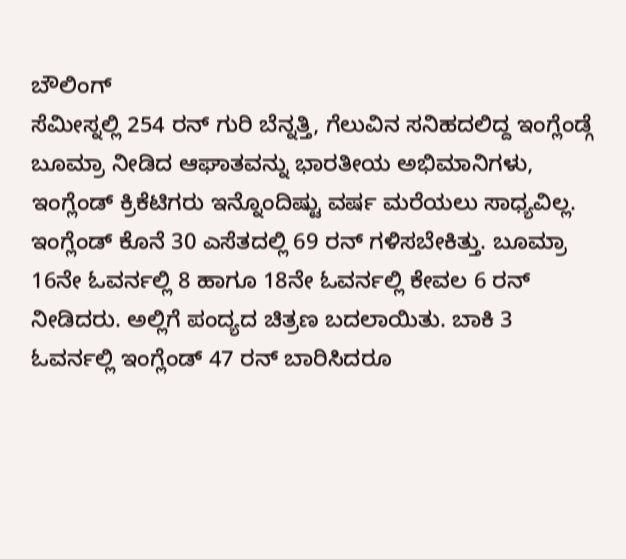ಬೌಲಿಂಗ್
ಸೆಮೀಸ್ನಲ್ಲಿ 254 ರನ್ ಗುರಿ ಬೆನ್ನತ್ತಿ, ಗೆಲುವಿನ ಸನಿಹದಲಿದ್ದ ಇಂಗ್ಲೆಂಡ್ಗೆ ಬೂಮ್ರಾ ನೀಡಿದ ಆಘಾತವನ್ನು ಭಾರತೀಯ ಅಭಿಮಾನಿಗಳು, ಇಂಗ್ಲೆಂಡ್ ಕ್ರಿಕೆಟಿಗರು ಇನ್ನೊಂದಿಷ್ಟು ವರ್ಷ ಮರೆಯಲು ಸಾಧ್ಯವಿಲ್ಲ. ಇಂಗ್ಲೆಂಡ್ ಕೊನೆ 30 ಎಸೆತದಲ್ಲಿ 69 ರನ್ ಗಳಿಸಬೇಕಿತ್ತು. ಬೂಮ್ರಾ 16ನೇ ಓವರ್ನಲ್ಲಿ 8 ಹಾಗೂ 18ನೇ ಓವರ್ನಲ್ಲಿ ಕೇವಲ 6 ರನ್ ನೀಡಿದರು. ಅಲ್ಲಿಗೆ ಪಂದ್ಯದ ಚಿತ್ರಣ ಬದಲಾಯಿತು. ಬಾಕಿ 3 ಓವರ್ನಲ್ಲಿ ಇಂಗ್ಲೆಂಡ್ 47 ರನ್ ಬಾರಿಸಿದರೂ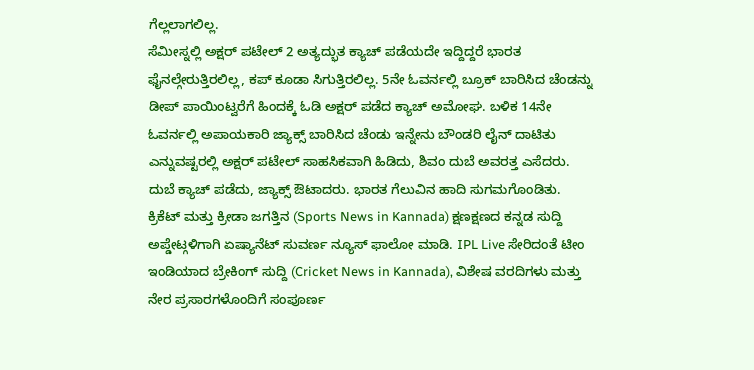ಗೆಲ್ಲಲಾಗಲಿಲ್ಲ.
ಸೆಮೀಸ್ನಲ್ಲಿ ಅಕ್ಷರ್ ಪಟೇಲ್ 2 ಅತ್ಯದ್ಭುತ ಕ್ಯಾಚ್ ಪಡೆಯದೇ ಇದ್ದಿದ್ದರೆ ಭಾರತ ಫೈನಲ್ಗೇರುತ್ತಿರಲಿಲ್ಲ, ಕಪ್ ಕೂಡಾ ಸಿಗುತ್ತಿರಲಿಲ್ಲ. 5ನೇ ಓವರ್ನಲ್ಲಿ ಬ್ರೂಕ್ ಬಾರಿಸಿದ ಚೆಂಡನ್ನು ಡೀಪ್ ಪಾಯಿಂಟ್ವರೆಗೆ ಹಿಂದಕ್ಕೆ ಓಡಿ ಅಕ್ಷರ್ ಪಡೆದ ಕ್ಯಾಚ್ ಅಮೋಘ. ಬಳಿಕ 14ನೇ ಓವರ್ನಲ್ಲಿ ಅಪಾಯಕಾರಿ ಜ್ಯಾಕ್ಸ್ ಬಾರಿಸಿದ ಚೆಂಡು ಇನ್ನೇನು ಬೌಂಡರಿ ಲೈನ್ ದಾಟಿತು ಎನ್ನುವಷ್ಟರಲ್ಲಿ ಅಕ್ಷರ್ ಪಟೇಲ್ ಸಾಹಸಿಕವಾಗಿ ಹಿಡಿದು, ಶಿವಂ ದುಬೆ ಅವರತ್ತ ಎಸೆದರು. ದುಬೆ ಕ್ಯಾಚ್ ಪಡೆದು, ಜ್ಯಾಕ್ಸ್ ಔಟಾದರು. ಭಾರತ ಗೆಲುವಿನ ಹಾದಿ ಸುಗಮಗೊಂಡಿತು.
ಕ್ರಿಕೆಟ್ ಮತ್ತು ಕ್ರೀಡಾ ಜಗತ್ತಿನ (Sports News in Kannada) ಕ್ಷಣಕ್ಷಣದ ಕನ್ನಡ ಸುದ್ದಿ ಅಪ್ಡೇಟ್ಗಳಿಗಾಗಿ ಏಷ್ಯಾನೆಟ್ ಸುವರ್ಣ ನ್ಯೂಸ್ ಫಾಲೋ ಮಾಡಿ. IPL Live ಸೇರಿದಂತೆ ಟೀಂ ಇಂಡಿಯಾದ ಬ್ರೇಕಿಂಗ್ ಸುದ್ದಿ (Cricket News in Kannada), ವಿಶೇಷ ವರದಿಗಳು ಮತ್ತು ನೇರ ಪ್ರಸಾರಗಳೊಂದಿಗೆ ಸಂಪೂರ್ಣ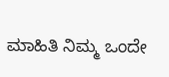ಮಾಹಿತಿ ನಿಮ್ಮ ಒಂದೇ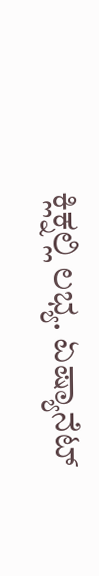ಕ್ಲಿಕ್ನಲ್ಲಿ ಲಭ್ಯ. ಏಷ್ಯಾನೆಟ್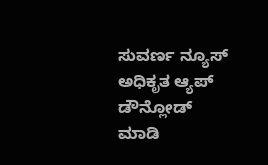ಸುವರ್ಣ ನ್ಯೂಸ್ ಅಧಿಕೃತ ಆ್ಯಪ್ ಡೌನ್ಲೋಡ್ ಮಾಡಿ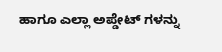ಹಾಗೂ ಎಲ್ಲಾ ಅಪ್ಡೇಟ್ ಗಳನ್ನು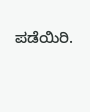ಪಡೆಯಿರಿ.